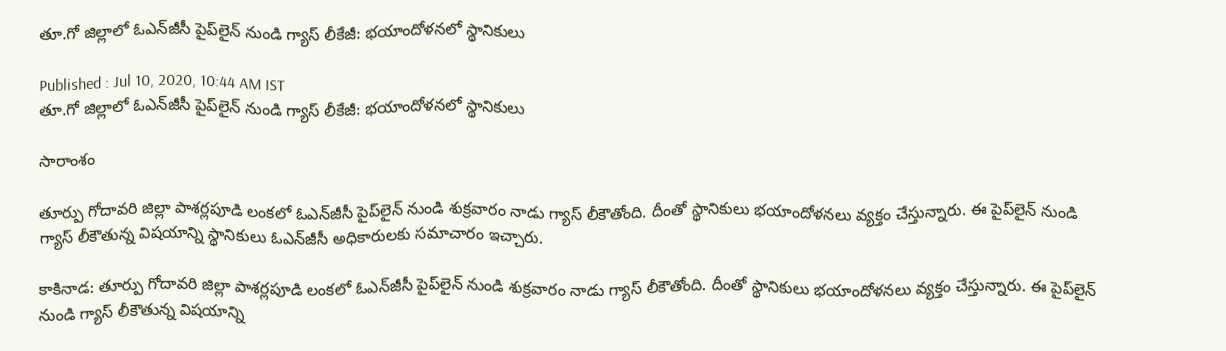తూ.గో జిల్లాలో ఓఎన్‌జీసీ పైప్‌లైన్ నుండి గ్యాస్ లీకేజీ: భయాందోళనలో స్థానికులు

Published : Jul 10, 2020, 10:44 AM IST
తూ.గో జిల్లాలో ఓఎన్‌జీసీ పైప్‌లైన్ నుండి గ్యాస్ లీకేజీ: భయాందోళనలో స్థానికులు

సారాంశం

తూర్పు గోదావరి జిల్లా పాశర్లపూడి లంకలో ఓఎన్‌జీసీ పైప్‌లైన్ నుండి శుక్రవారం నాడు గ్యాస్ లీకౌతోంది. దీంతో స్థానికులు భయాందోళనలు వ్యక్తం చేస్తున్నారు. ఈ పైప్‌లైన్ నుండి గ్యాస్ లీకౌతున్న విషయాన్ని స్థానికులు ఓఎన్‌జీసీ అధికారులకు సమాచారం ఇచ్చారు.

కాకినాడ: తూర్పు గోదావరి జిల్లా పాశర్లపూడి లంకలో ఓఎన్‌జీసీ పైప్‌లైన్ నుండి శుక్రవారం నాడు గ్యాస్ లీకౌతోంది. దీంతో స్థానికులు భయాందోళనలు వ్యక్తం చేస్తున్నారు. ఈ పైప్‌లైన్ నుండి గ్యాస్ లీకౌతున్న విషయాన్ని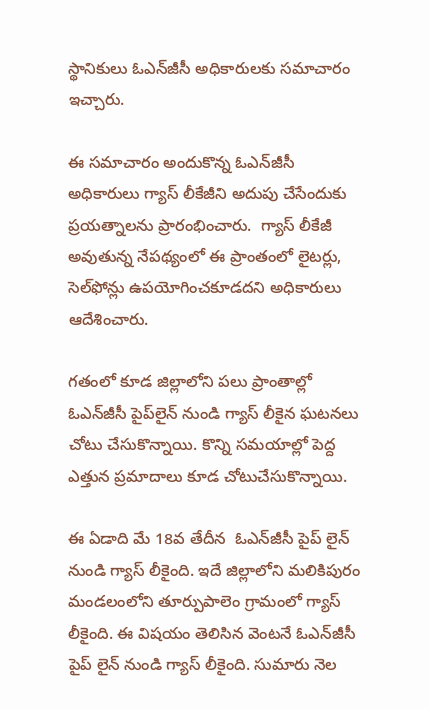స్థానికులు ఓఎన్‌జీసీ అధికారులకు సమాచారం ఇచ్చారు.

ఈ సమాచారం అందుకొన్న ఓఎన్‌జీసీ అధికారులు గ్యాస్ లీకేజీని అదుపు చేసేందుకు ప్రయత్నాలను ప్రారంభించారు.  గ్యాస్ లీకేజీ అవుతున్న నేపథ్యంలో ఈ ప్రాంతంలో లైటర్లు, సెల్‌ఫోన్లు ఉపయోగించకూడదని అధికారులు ఆదేశించారు.

గతంలో కూడ జిల్లాలోని పలు ప్రాంతాల్లో ఓఎన్‌జీసీ పైప్‌లైన్ నుండి గ్యాస్ లీకైన ఘటనలు చోటు చేసుకొన్నాయి. కొన్ని సమయాల్లో పెద్ద ఎత్తున ప్రమాదాలు కూడ చోటుచేసుకొన్నాయి.

ఈ ఏడాది మే 18వ తేదీన  ఓఎన్‌జీసీ పైప్ లైన్ నుండి గ్యాస్ లీకైంది. ఇదే జిల్లాలోని మలికిపురం మండలంలోని తూర్పుపాలెం గ్రామంలో గ్యాస్ లీకైంది. ఈ విషయం తెలిసిన వెంటనే ఓఎన్‌జీసీ పైప్ లైన్ నుండి గ్యాస్ లీకైంది. సుమారు నెల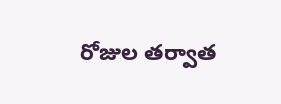రోజుల తర్వాత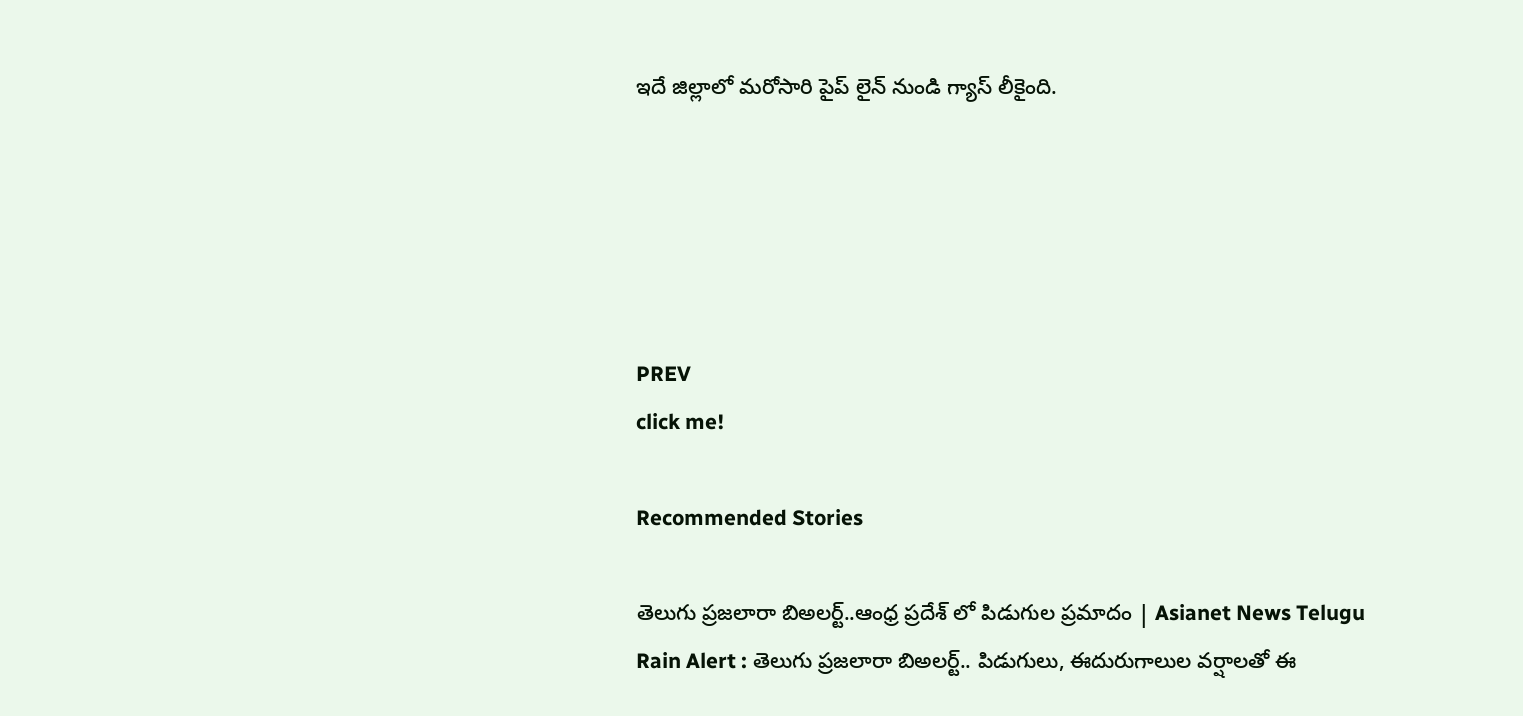ఇదే జిల్లాలో మరోసారి పైప్ లైన్ నుండి గ్యాస్ లీకైంది.





PREV
click me!

Recommended Stories

తెలుగు ప్రజలారా బిఅలర్ట్..ఆంధ్ర ప్రదేశ్ లో పిడుగుల ప్రమాదం | Asianet News Telugu
Rain Alert : తెలుగు ప్రజలారా బిఅలర్ట్.. పిడుగులు, ఈదురుగాలుల వర్షాలతో ఈ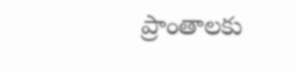ప్రాంతాలకు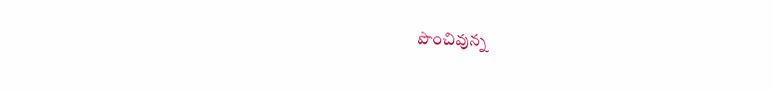పొంచివున్న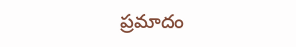ప్రమాదం